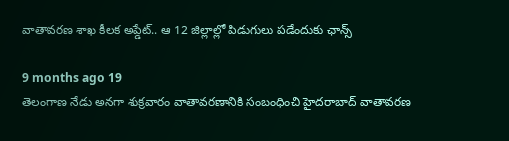వాతావరణ శాఖ కీలక అప్డేట్.. ఆ 12 జిల్లాల్లో పిడుగులు పడేందుకు ఛాన్స్

9 months ago 19
తెలంగాణ నేడు అనగా శుక్రవారం వాతావరణానికి సంబంధించి హైదరాబాద్ వాతావరణ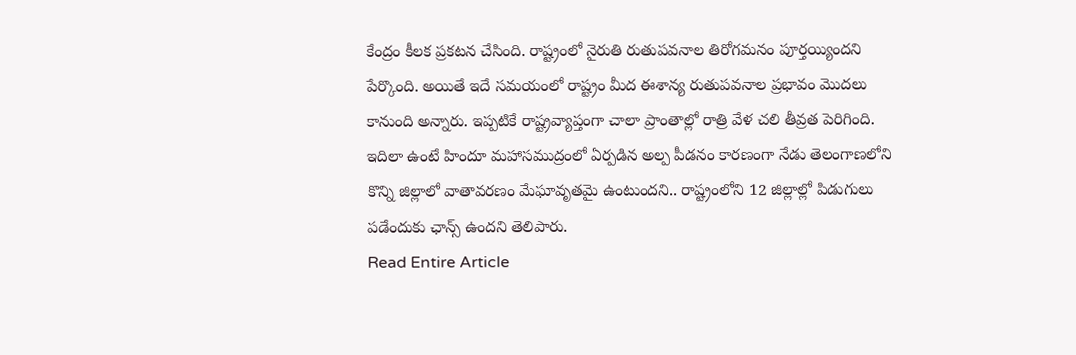కేంద్రం కీలక ప్రకటన చేసింది. రాష్ట్రంలో నైరుతి రుతుపవనాల తిరోగమనం పూర్తయ్యిందని పేర్కొంది. అయితే ఇదే సమయంలో రాష్ట్రం మీద ఈశాన్య రుతుపవనాల ప్రభావం మొదలు కానుంది అన్నారు. ఇప్పటికే రాష్ట్రవ్యాప్తంగా చాలా ప్రాంతాల్లో రాత్రి వేళ చలి తీవ్రత పెరిగింది. ఇదిలా ఉంటే హిందూ మహాసముద్రంలో ఏర్పడిన అల్ప పీడనం కారణంగా నేడు తెలంగాణలోని కొన్ని జిల్లాలో వాతావరణం మేఘావృతమై ఉంటుందని.. రాష్ట్రంలోని 12 జిల్లాల్లో పిడుగులు పడేందుకు ఛాన్స్ ఉందని తెలిపారు.
Read Entire Article